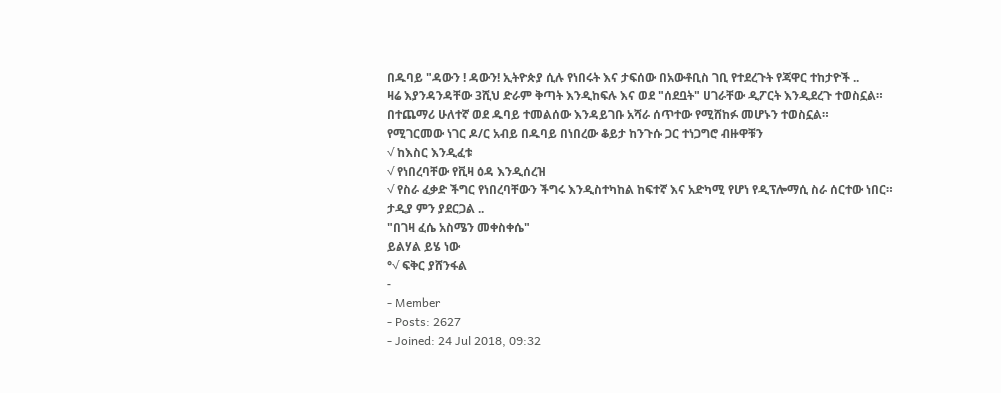በዱባይ "ዳውን ! ዳውን! ኢትዮጵያ ሲሉ የነበሩት እና ታፍሰው በአውቶቢስ ገቢ የተደረጉት የጃዋር ተከታዮች ..
ዛሬ እያንዳንዳቸው 3ሺህ ድራም ቅጣት እንዲከፍሉ እና ወደ "ሰደቧት" ሀገራቸው ዲፖርት እንዲደረጉ ተወስኗል።
በተጨማሪ ሁለተኛ ወደ ዱባይ ተመልሰው እንዳይገቡ አሻራ ሰጥተው የሚሸከፉ መሆኑን ተወስኗል።
የሚገርመው ነገር ዶ/ር አብይ በዱባይ በነበረው ቆይታ ከንጉሱ ጋር ተነጋግሮ ብዙዋቹን
√ ከእስር እንዲፈቱ
√ የነበረባቸው የቪዛ ዕዳ እንዲሰረዝ
√ የስራ ፈቃድ ችግር የነበረባቸውን ችግሩ እንዲስተካከል ከፍተኛ እና አድካሚ የሆነ የዲፕሎማሲ ስራ ሰርተው ነበር።
ታዲያ ምን ያደርጋል ..
"በገዛ ፈሴ አስሜን መቀስቀሴ"
ይልሃል ይሄ ነው
°√ ፍቅር ያሸንፋል
-
- Member
- Posts: 2627
- Joined: 24 Jul 2018, 09:32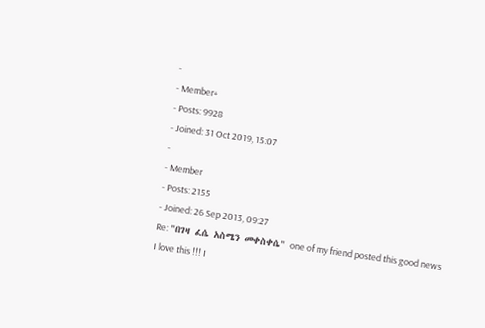-
- Member+
- Posts: 9928
- Joined: 31 Oct 2019, 15:07
-
- Member
- Posts: 2155
- Joined: 26 Sep 2013, 09:27
Re: "በገዛ ፈሴ አስሜን መቀስቀሴ" one of my friend posted this good news
I love this !!! I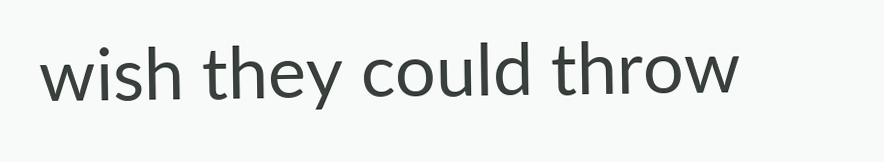wish they could throw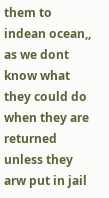them to indean ocean,, as we dont know what they could do when they are returned unless they arw put in jail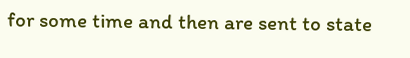for some time and then are sent to state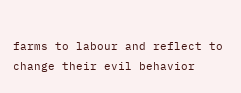farms to labour and reflect to change their evil behavior